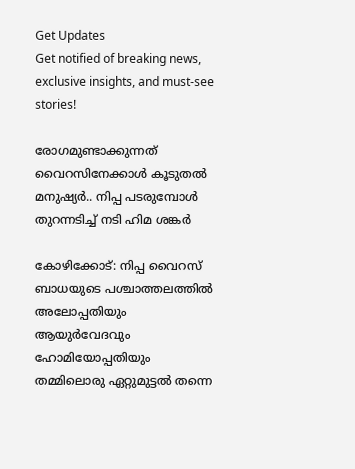Get Updates
Get notified of breaking news, exclusive insights, and must-see stories!

രോഗമുണ്ടാക്കുന്നത് വൈറസിനേക്കാൾ കൂടുതൽ മനുഷ്യർ.. നിപ്പ പടരുമ്പോൾ തുറന്നടിച്ച് നടി ഹിമ ശങ്കർ

കോഴിക്കോട്: നിപ്പ വൈറസ് ബാധയുടെ പശ്ചാത്തലത്തിൽ അലോപ്പതിയും ആയുർവേദവും ഹോമിയോപ്പതിയും തമ്മിലൊരു ഏറ്റുമുട്ടൽ തന്നെ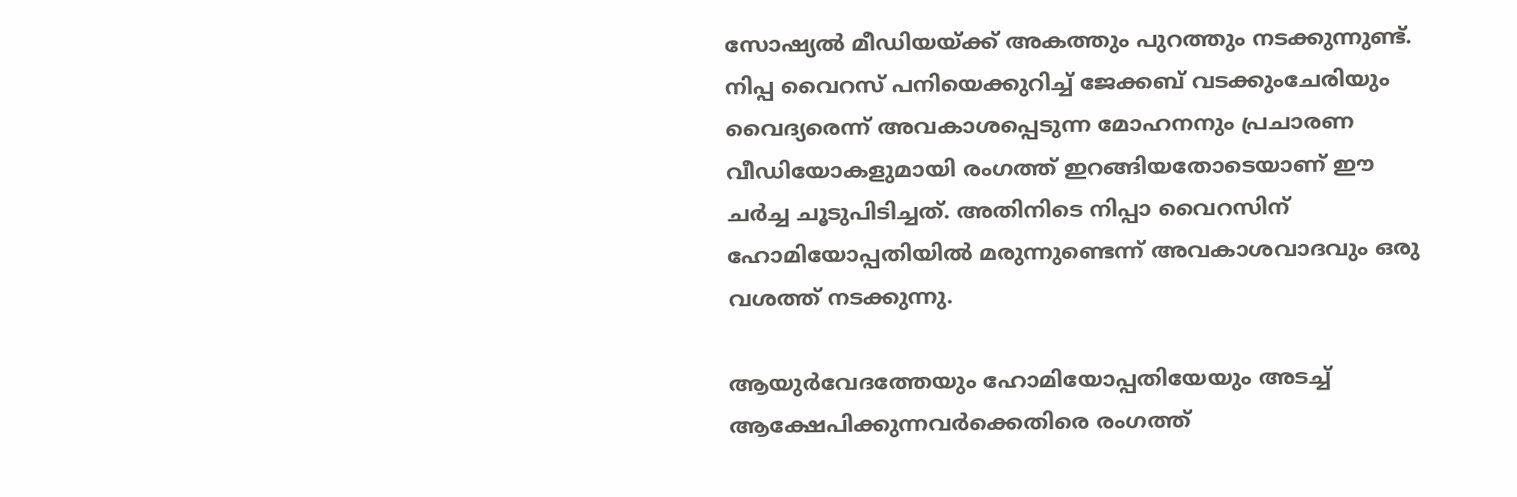സോഷ്യൽ മീഡിയയ്ക്ക് അകത്തും പുറത്തും നടക്കുന്നുണ്ട്. നിപ്പ വൈറസ് പനിയെക്കുറിച്ച് ജേക്കബ് വടക്കുംചേരിയും വൈദ്യരെന്ന് അവകാശപ്പെടുന്ന മോഹനനും പ്രചാരണ വീഡിയോകളുമായി രംഗത്ത് ഇറങ്ങിയതോടെയാണ് ഈ ചർച്ച ചൂടുപിടിച്ചത്. അതിനിടെ നിപ്പാ വൈറസിന് ഹോമിയോപ്പതിയിൽ മരുന്നുണ്ടെന്ന് അവകാശവാദവും ഒരു വശത്ത് നടക്കുന്നു.

ആയുർവേദത്തേയും ഹോമിയോപ്പതിയേയും അടച്ച് ആക്ഷേപിക്കുന്നവർക്കെതിരെ രംഗത്ത്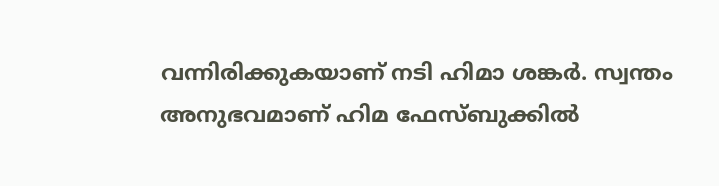വന്നിരിക്കുകയാണ് നടി ഹിമാ ശങ്കർ. സ്വന്തം അനുഭവമാണ് ഹിമ ഫേസ്ബുക്കിൽ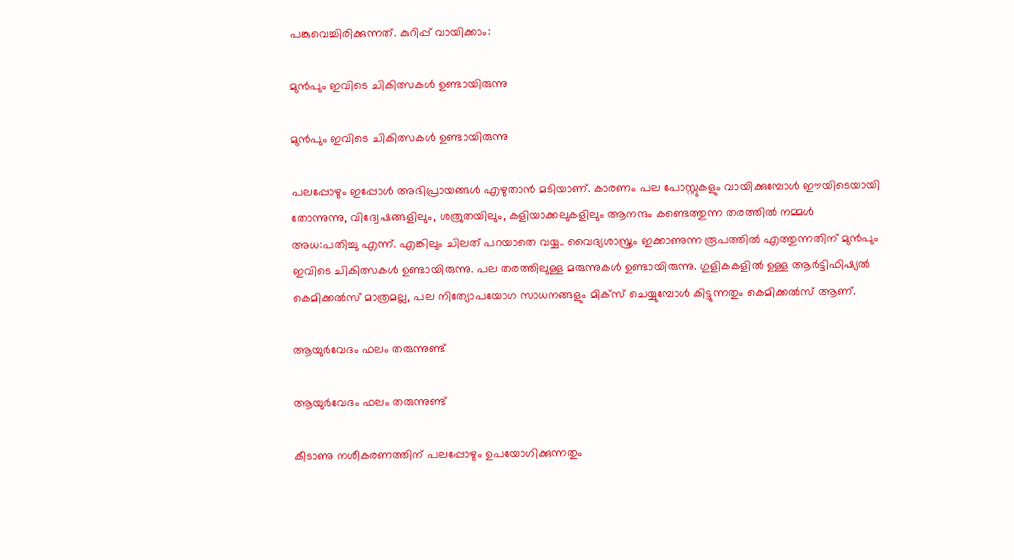പങ്കുവെച്ചിരിക്കുന്നത്. കുറിപ്പ് വായിക്കാം:

മുൻപും ഇവിടെ ചികിത്സകൾ ഉണ്ടായിരുന്നു

മുൻപും ഇവിടെ ചികിത്സകൾ ഉണ്ടായിരുന്നു

പലപ്പോഴും ഇപ്പോൾ അഭിപ്രായങ്ങൾ എഴുതാൻ മടിയാണ്. കാരണം പല പോസ്റ്റുകളും വായിക്കുമ്പോൾ ഈയിടെയായി തോന്നുന്നു, വിദ്വേഷങ്ങളിലും, ശത്രുതയിലും, കളിയാക്കലുകളിലും ആനന്ദം കണ്ടെത്തുന്ന തരത്തിൽ നമ്മൾ അധ:പതിച്ചു എന്ന്. എങ്കിലും ചിലത് പറയാതെ വയ്യ.. വൈദ്യശാസ്ത്രം ഇക്കാണുന്ന രൂപത്തിൽ എത്തുന്നതിന് മുൻപും ഇവിടെ ചികിത്സകൾ ഉണ്ടായിരുന്നു. പല തരത്തിലുള്ള മരുന്നുകൾ ഉണ്ടായിരുന്നു. ഗുളികകളിൽ ഉള്ള ആർട്ടിഫിഷ്യൽ കെമിക്കൽസ് മാത്രമല്ല, പല നിത്യോപയോഗ സാധനങ്ങളും മിക്സ് ചെയ്യുമ്പോൾ കിട്ടുന്നതും കെമിക്കൽസ് ആണ്.

ആയുർവേദം ഫലം തരുന്നുണ്ട്

ആയുർവേദം ഫലം തരുന്നുണ്ട്

കീടാണു നശീകരണത്തിന് പലപ്പോഴും ഉപയോഗിക്കുന്നതും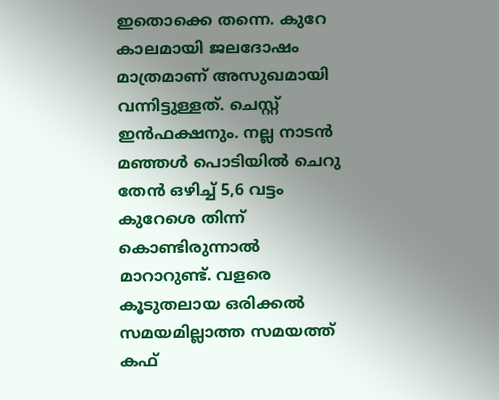ഇതൊക്കെ തന്നെ. കുറേ കാലമായി ജലദോഷം മാത്രമാണ് അസുഖമായി വന്നിട്ടുള്ളത്. ചെസ്റ്റ് ഇൻഫക്ഷനും. നല്ല നാടൻ മഞ്ഞൾ പൊടിയിൽ ചെറു തേൻ ഒഴിച്ച് 5,6 വട്ടം കുറേശെ തിന്ന് കൊണ്ടിരുന്നാൽ മാറാറുണ്ട്. വളരെ കൂടുതലായ ഒരിക്കൽ സമയമില്ലാത്ത സമയത്ത് കഫ്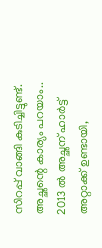സിറപ്പ് വാങ്ങി കുടിച്ചിട്ടുണ്ട്. അച്ഛന്റെ കാര്യം പറയാം.. 2013 ൽ അച്ഛന് ഹാർട്ട് അറ്റാക്ക് ഉണ്ടായി,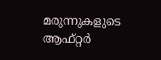മരുന്നുകളുടെ ആഫ്റ്റർ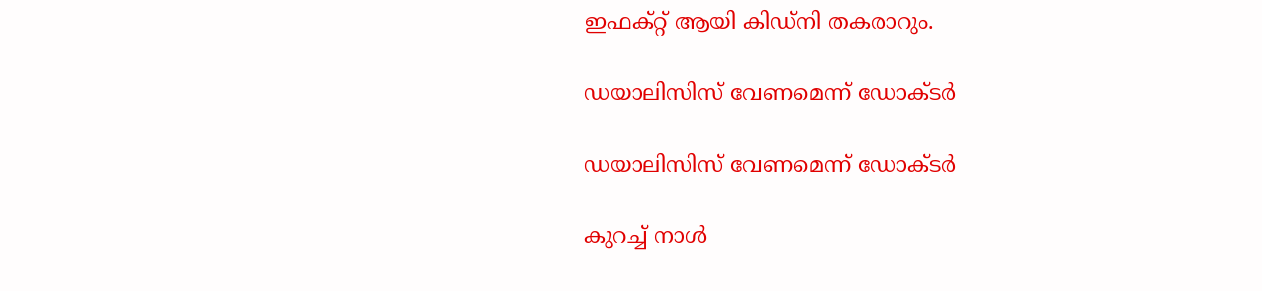ഇഫക്റ്റ് ആയി കിഡ്നി തകരാറും.

ഡയാലിസിസ് വേണമെന്ന് ഡോക്ടർ

ഡയാലിസിസ് വേണമെന്ന് ഡോക്ടർ

കുറച്ച് നാൾ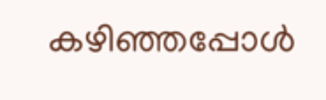കഴിഞ്ഞപ്പോൾ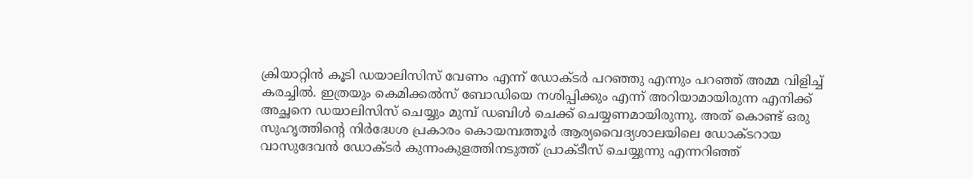ക്രിയാറ്റിൻ കൂടി ഡയാലിസിസ് വേണം എന്ന് ഡോക്ടർ പറഞ്ഞു എന്നും പറഞ്ഞ് അമ്മ വിളിച്ച് കരച്ചിൽ. ഇത്രയും കെമിക്കൽസ് ബോഡിയെ നശിപ്പിക്കും എന്ന് അറിയാമായിരുന്ന എനിക്ക് അച്ഛനെ ഡയാലിസിസ് ചെയ്യും മുമ്പ് ഡബിൾ ചെക്ക് ചെയ്യണമായിരുന്നു. അത് കൊണ്ട് ഒരു സുഹൃത്തിന്റെ നിർദ്ധേശ പ്രകാരം കൊയമ്പത്തൂർ ആര്യവൈദ്യശാലയിലെ ഡോക്ടറായ വാസുദേവൻ ഡോക്ടർ കുന്നംകുളത്തിനടുത്ത് പ്രാക്ടീസ് ചെയ്യുന്നു എന്നറിഞ്ഞ്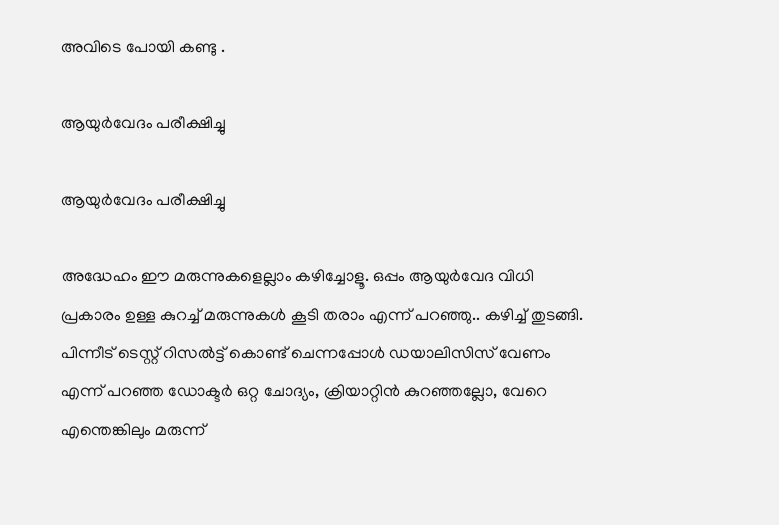അവിടെ പോയി കണ്ടു .

ആയുർവേദം പരീക്ഷിച്ചു

ആയുർവേദം പരീക്ഷിച്ചു

അദ്ധേഹം ഈ മരുന്നുകളെല്ലാം കഴിച്ചോളൂ. ഒപ്പം ആയുർവേദ വിധി പ്രകാരം ഉള്ള കുറച്ച് മരുന്നുകൾ കൂടി തരാം എന്ന് പറഞ്ഞു.. കഴിച്ച് തുടങ്ങി. പിന്നീട് ടെസ്റ്റ് റിസൽട്ട് കൊണ്ട് ചെന്നപ്പോൾ ഡയാലിസിസ് വേണം എന്ന് പറഞ്ഞ ഡോക്ടർ ഒറ്റ ചോദ്യം, ക്രിയാറ്റിൻ കുറഞ്ഞല്ലോ, വേറെ എന്തെങ്കിലും മരുന്ന്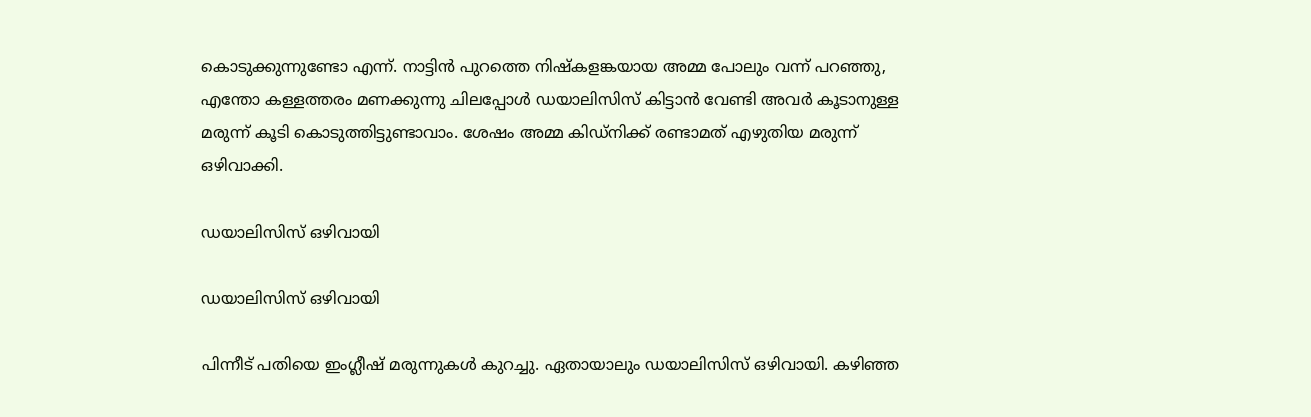കൊടുക്കുന്നുണ്ടോ എന്ന്. നാട്ടിൻ പുറത്തെ നിഷ്കളങ്കയായ അമ്മ പോലും വന്ന് പറഞ്ഞു, എന്തോ കള്ളത്തരം മണക്കുന്നു ചിലപ്പോൾ ഡയാലിസിസ് കിട്ടാൻ വേണ്ടി അവർ കൂടാനുള്ള മരുന്ന് കൂടി കൊടുത്തിട്ടുണ്ടാവാം. ശേഷം അമ്മ കിഡ്നിക്ക് രണ്ടാമത് എഴുതിയ മരുന്ന് ഒഴിവാക്കി.

ഡയാലിസിസ് ഒഴിവായി

ഡയാലിസിസ് ഒഴിവായി

പിന്നീട് പതിയെ ഇംഗ്ലീഷ് മരുന്നുകൾ കുറച്ചു. ഏതായാലും ഡയാലിസിസ് ഒഴിവായി. കഴിഞ്ഞ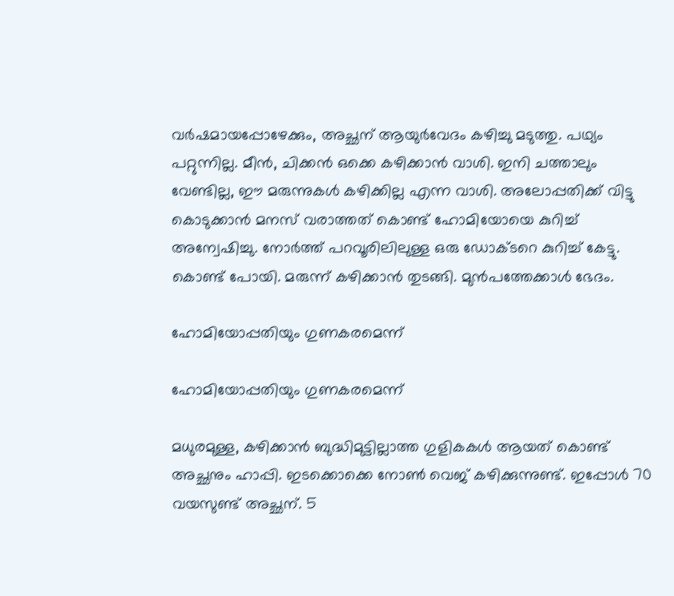വർഷമായപ്പോഴേക്കും, അച്ഛന് ആയുർവേദം കഴിച്ചു മടുത്തു. പഥ്യം പറ്റുന്നില്ല. മീൻ, ചിക്കൻ ഒക്കെ കഴിക്കാൻ വാശി. ഇനി ചത്താലും വേണ്ടില്ല, ഈ മരുന്നുകൾ കഴിക്കില്ല എന്ന വാശി. അലോപ്പതിക്ക് വിട്ടു കൊടുക്കാൻ മനസ് വരാത്തത് കൊണ്ട് ഹോമിയോയെ കുറിച്ച് അന്വേഷിച്ചു. നോർത്ത് പറവൂരിലിലുള്ള ഒരു ഡോക്ടറെ കുറിച്ച് കേട്ടു. കൊണ്ട് പോയി. മരുന്ന് കഴിക്കാൻ തുടങ്ങി. മുൻപത്തേക്കാൾ ഭേദം.

ഹോമിയോപ്പതിയും ഗുണകരമെന്ന്

ഹോമിയോപ്പതിയും ഗുണകരമെന്ന്

മധുരമുള്ള, കഴിക്കാൻ ബുദ്ധിമുട്ടില്ലാത്ത ഗുളികകൾ ആയത് കൊണ്ട് അച്ഛനും ഹാപ്പി. ഇടക്കൊക്കെ നോൺ വെജ് കഴിക്കുന്നുണ്ട്. ഇപ്പോൾ 70 വയസുണ്ട് അച്ഛന്. 5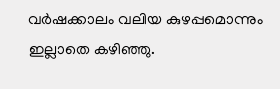വർഷക്കാലം വലിയ കുഴപ്പമൊന്നും ഇല്ലാതെ കഴിഞ്ഞു.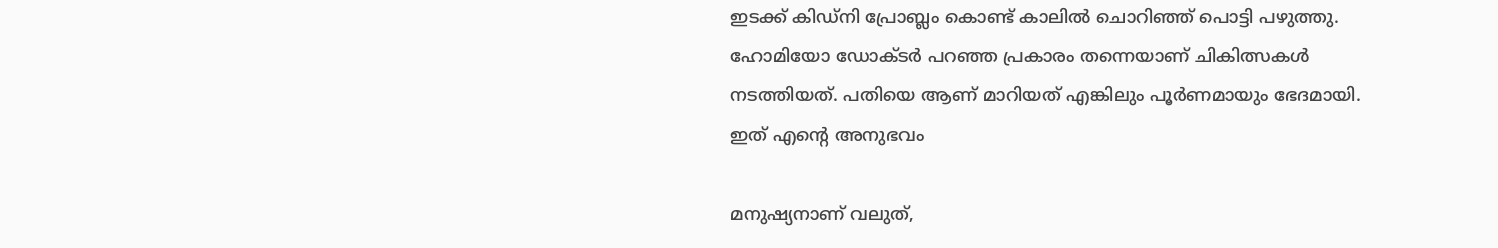ഇടക്ക് കിഡ്നി പ്രോബ്ലം കൊണ്ട് കാലിൽ ചൊറിഞ്ഞ് പൊട്ടി പഴുത്തു. ഹോമിയോ ഡോക്ടർ പറഞ്ഞ പ്രകാരം തന്നെയാണ് ചികിത്സകൾ നടത്തിയത്. പതിയെ ആണ് മാറിയത് എങ്കിലും പൂർണമായും ഭേദമായി. ഇത് എന്റെ അനുഭവം

മനുഷ്യനാണ് വലുത്,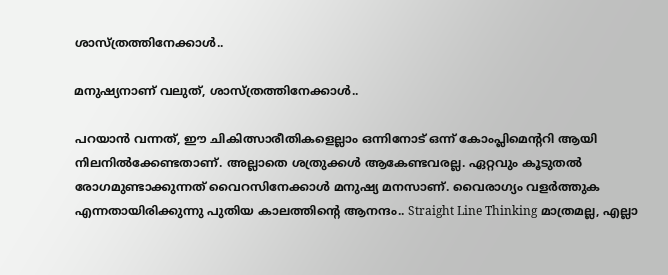ശാസ്ത്രത്തിനേക്കാൾ..

മനുഷ്യനാണ് വലുത്, ശാസ്ത്രത്തിനേക്കാൾ..

പറയാൻ വന്നത്, ഈ ചികിത്സാരീതികളെല്ലാം ഒന്നിനോട് ഒന്ന് കോംപ്ലിമെന്ററി ആയി നിലനിൽക്കേണ്ടതാണ്. അല്ലാതെ ശത്രുക്കൾ ആകേണ്ടവരല്ല. ഏറ്റവും കൂടുതൽ രോഗമുണ്ടാക്കുന്നത് വൈറസിനേക്കാൾ മനുഷ്യ മനസാണ്. വൈരാഗ്യം വളർത്തുക എന്നതായിരിക്കുന്നു പുതിയ കാലത്തിന്റെ ആനന്ദം.. Straight Line Thinking മാത്രമല്ല, എല്ലാ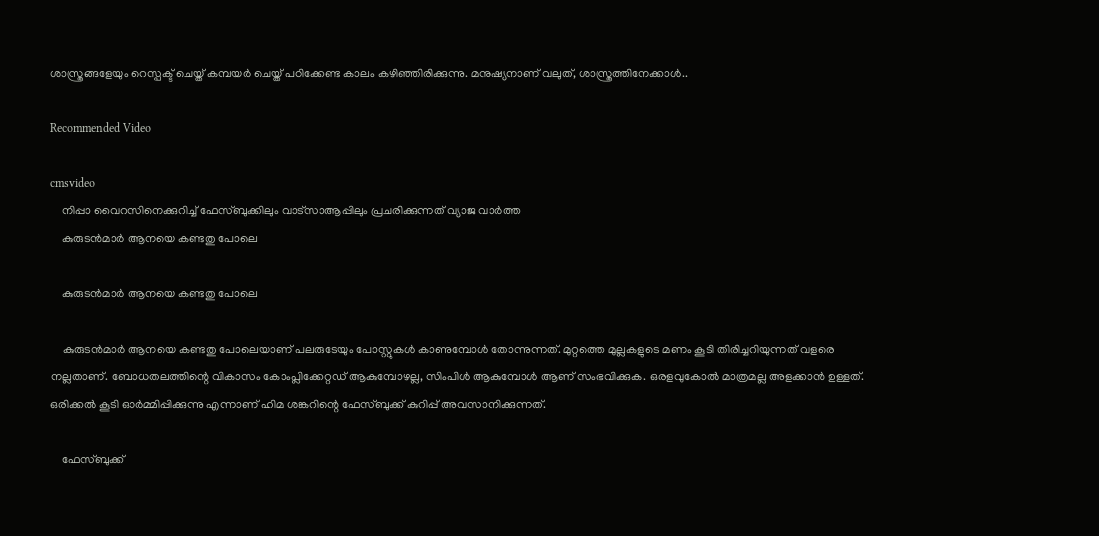ശാസ്ത്രങ്ങളേയും റെസ്പക്ട് ചെയ്ത് കമ്പയർ ചെയ്ത് പഠിക്കേണ്ട കാലം കഴിഞ്ഞിരിക്കുന്നു. മനുഷ്യനാണ് വലുത്, ശാസ്ത്രത്തിനേക്കാൾ..

Recommended Video

cmsvideo
    നിപ്പാ വൈറസിനെക്കുറിച്ച് ഫേസ്ബുക്കിലും വാട്സാആപ്പിലും പ്രചരിക്കുന്നത് വ്യാജ വാർത്ത
    കുരുടൻമാർ ആനയെ കണ്ടതു പോലെ

    കുരുടൻമാർ ആനയെ കണ്ടതു പോലെ

    കുരുടൻമാർ ആനയെ കണ്ടതു പോലെയാണ് പലരുടേയും പോസ്റ്റുകൾ കാണുമ്പോൾ തോന്നുന്നത്. മുറ്റത്തെ മുല്ലകളുടെ മണം കൂടി തിരിച്ചറിയുന്നത് വളരെ നല്ലതാണ്. ബോധതലത്തിന്റെ വികാസം കോംപ്ലിക്കേറ്റഡ് ആകുമ്പോഴല്ല, സിംപിൾ ആകുമ്പോൾ ആണ് സംഭവിക്കുക. ഒരളവുകോൽ മാത്രമല്ല അളക്കാൻ ഉള്ളത്. ഒരിക്കൽ കൂടി ഓർമ്മിപ്പിക്കുന്നു എന്നാണ് ഹിമ ശങ്കറിന്റെ ഫേസ്ബുക്ക് കുറിപ്പ് അവസാനിക്കുന്നത്.

    ഫേസ്ബുക്ക്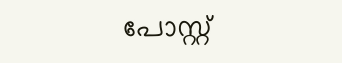പോസ്റ്റ്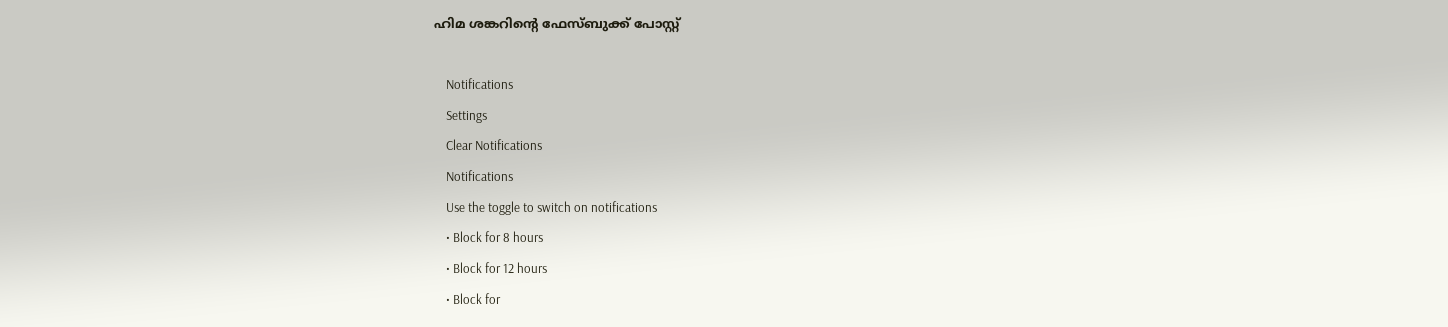ഹിമ ശങ്കറിന്റെ ഫേസ്ബുക്ക് പോസ്റ്റ്

    Notifications
    Settings
    Clear Notifications
    Notifications
    Use the toggle to switch on notifications
    • Block for 8 hours
    • Block for 12 hours
    • Block for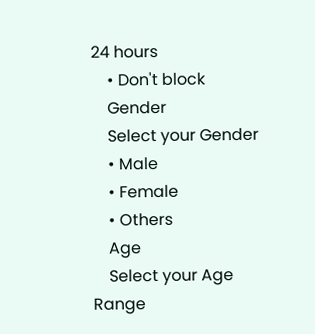24 hours
    • Don't block
    Gender
    Select your Gender
    • Male
    • Female
    • Others
    Age
    Select your Age Range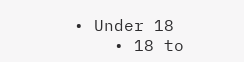• Under 18
    • 18 to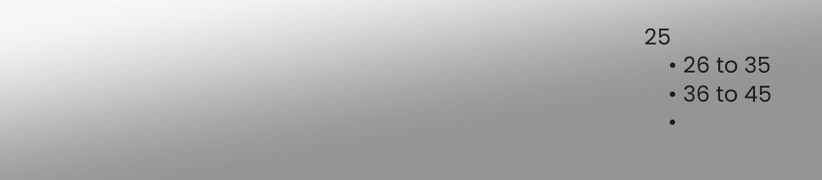25
    • 26 to 35
    • 36 to 45
    •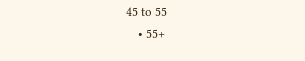45 to 55
    • 55+